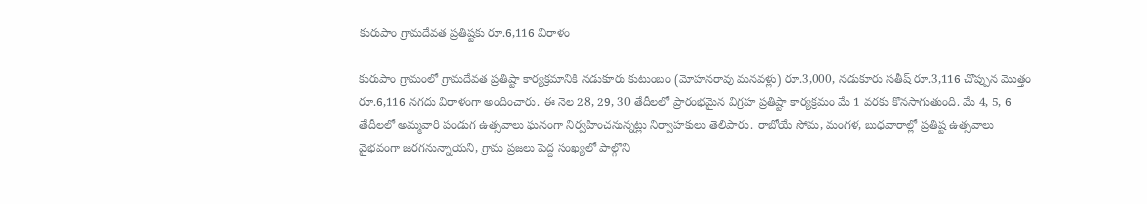కురుపాం గ్రామదేవత ప్రతిష్టకు రూ.6,116 విరాళం

కురుపాం గ్రామంలో గ్రామదేవత ప్రతిష్టా కార్యక్రమానికి నడుకూరు కుటుంబం (మోహనరావు మనవళ్లు) రూ.3,000, నడుకూరు సతీష్ రూ.3,116 చొప్పున మొత్తం రూ.6,116 నగదు విరాళంగా అందించారు. ఈ నెల 28, 29, 30 తేదీలలో ప్రారంభమైన విగ్రహ ప్రతిష్టా కార్యక్రమం మే 1 వరకు కొనసాగుతుంది. మే 4, 5, 6 తేదీలలో అమ్మవారి పండుగ ఉత్సవాలు ఘనంగా నిర్వహించనున్నట్లు నిర్వాహకులు తెలిపారు. రాబోయే సోమ, మంగళ, బుధవారాల్లో ప్రతిష్ట ఉత్సవాలు వైభవంగా జరగనున్నాయని, గ్రామ ప్రజలు పెద్ద సంఖ్యలో పాల్గొని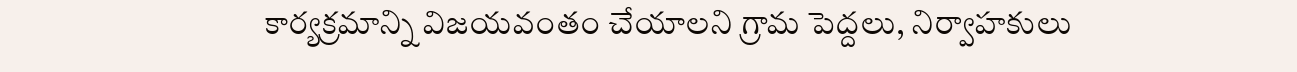కార్యక్రమాన్ని విజయవంతం చేయాలని గ్రామ పెద్దలు, నిర్వాహకులు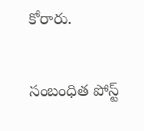కోరారు.

సంబంధిత పోస్ట్